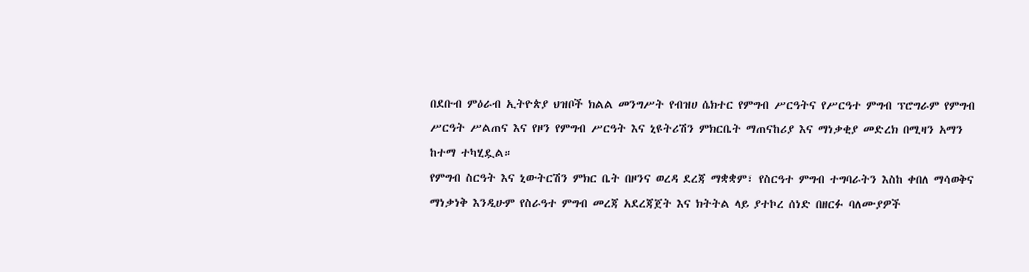በደቡብ ምዕራብ ኢትዮጵያ ህዝቦች ክልል መንግሥት የብዝሀ ሴክተር የምግብ ሥርዓትና የሥርዓተ ምግብ ፕሮግራም የምግብ ሥርዓት ሥልጠና እና የዞን የምግብ ሥርዓት እና ኒዩትሪሽን ምክርቤት ማጠናከሪያ እና ማነቃቂያ መድረክ በሚዛን አማን ከተማ ተካሂዷል።
የምግብ ስርዓት እና ኒውትርሽን ምክር ቤት በዞንና ወረዳ ደረጃ ማቋቋም፣ የስርዓተ ምግብ ተግባራትን እስከ ቀበለ ማሳወቅና ማነቃነቅ እንዲሁም የስራዓተ ምግብ መረጃ አደረጃጀት እና ክትትል ላይ ያተኮረ ሰነድ በዘርፉ ባለሙያዎች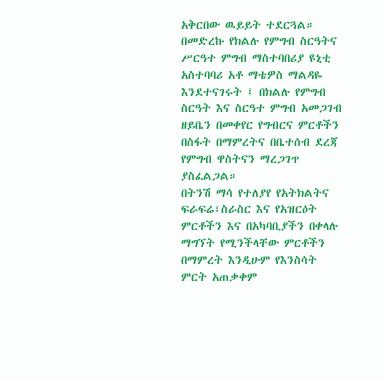አቅርበው ዉይይት ተደርጓል።
በመድረኩ የክልሉ የምግብ ስርዓትና ሥርዓተ ምግብ ማስተባበሪያ ዩኒቲ አስተባባሪ አቶ ማቴዎስ ማልዳዬ እንደተናገሩት ፤ በክልሉ የምግብ ስርዓት እና ስርዓተ ምግብ አመጋገብ ዘይቤን በመቀየር የግብርና ምርቶችን በስፋት በማምረትና በቤተሰብ ደረጃ የምግብ ዋስትናን ማረጋገጥ ያስፈልጋል።
በትንሽ ማሳ የተለያየ የአትክልትና ፍራፍሬ፣ስራስር እና የአዝርዕት ምርቶችን እና በአካባቢያችን በቀላሉ ማግኘት የሚንችላቸው ምርቶችን በማምረት እንዲሁም የእንስሳት ምርት አጠቃቀም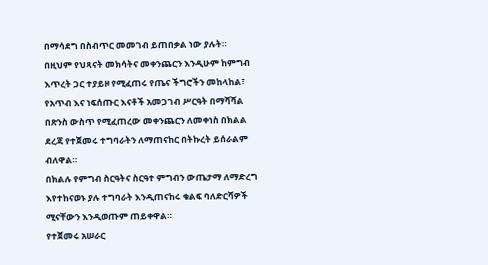በማሳደግ በስብጥር መመገብ ይጠበቃል ነው ያሉት።
በዚህም የህጻናት መክሳትና መቀንጨርን እንዲሁም ከምግብ እጥረት ጋር ተያይዞ የሚፈጠሩ የጤና ችግሮችን መከላከል፣ የአጥብ እና ነፍሰጡር እናቶች አመጋገብ ሥርዓት በማሻሻል በጽንስ ውስጥ የሚፈጠረው መቀንጨርን ለመቀነስ በክልል ደረጃ የተጀመሩ ተግባራትን ለማጠናከር በትኩረት ይሰራልም ብለዋል።
በክልሉ የምግብ ስርዓትና ስርዓተ ምግብን ውጤታማ ለማድረግ እየተከናወኑ ያሉ ተግባራት እንዲጠናከሩ ቁልፍ ባለድርሻዎች ሚናቸውን እንዲወጡም ጠይቀዋል።
የተጀመሩ አሠራር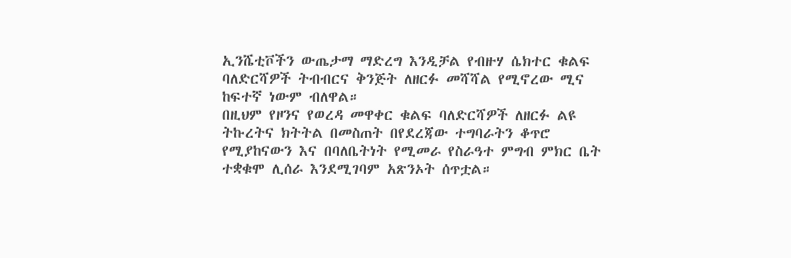ኢንሼቲቮችን ውጤታማ ማድረግ እንዲቻል የብዙሃ ሴክተር ቁልፍ ባለድርሻዎች ትብብርና ቅንጅት ለዘርፉ መሻሻል የሚኖረው ሚና ከፍተኛ ነውም ብለዋል።
በዚህም የዞንና የወረዳ መዋቀር ቁልፍ ባለድርሻዎች ለዘርፉ ልዩ ትኩረትና ክትትል በመስጠት በየደረጃው ተግባራትን ቆጥሮ የሚያከናውን እና በባለቤትነት የሚመራ የስራዓተ ምግብ ምክር ቤት ተቋቁሞ ሊሰራ እንደሚገባም አጽንኦት ሰጥቷል።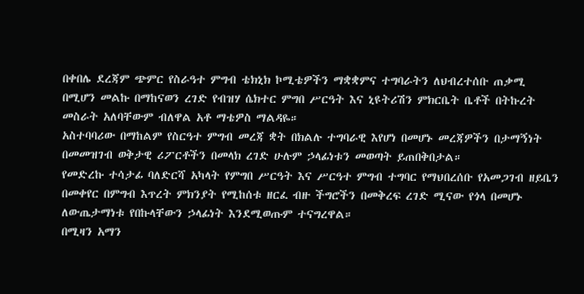በቀበሌ ደረጃም ጭምር የስራዓተ ምግብ ቴክኒክ ኮሚቴዎችን ማቋቋምና ተግባራትን ለህብረተሰቡ ጠቃሚ በሚሆን መልኩ በማከናወን ረገድ የብዝሃ ሴክተር ምግበ ሥርዓት እና ኒዩትሪሽን ምክርቤት ቤቶች በትኩረት መስራት አለባቸውም ብለዋል አቶ ማቴዎስ ማልዳዬ።
አስተባባሪው በማከልም የስርዓተ ምግብ መረጃ ቋት በክልሉ ተግባራዊ እየሆነ በመሆኑ መረጃዎችን በታማኝነት በመመዝገብ ወቅታዊ ሪፖርቶችን በመላክ ረገድ ሁሉም ኃላፊነቱን መወጣት ይጠበቅበታል።
የመድረኩ ተሳታፊ ባለድርሻ አካላት የምግበ ሥርዓት እና ሥርዓተ ምግብ ተግባር የማህበረሰቡ የአመጋገብ ዘይቤን በመቀየር በምግብ እጥረት ምክንያት የሚከሰቱ ዘርፈ ብዙ ችግሮችን በመቅረፍ ረገድ ሚናው የጎላ በመሆኑ ለውጤታማነቱ የበኩላቸውን ኃላፊነት እንደሚወጡም ተናግረዋል።
በሚዛን አማን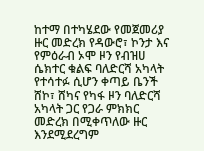ከተማ በተካሄደው የመጀመሪያ ዙር መድረክ የዳውሮ፣ ኮንታ እና የምዕራብ ኦሞ ዞን የብዝሀ ሴክተር ቁልፍ ባለድርሻ አካላት የተሳተፉ ሲሆን ቀጣይ ቤንች ሸኮ፣ ሸካና የካፋ ዞን ባለድርሻ አካላት ጋር የጋራ ምክክር መድረክ በሚቀጥለው ዙር እንደሚደረግም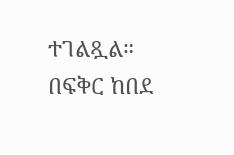ተገልጿል።
በፍቅር ከበደ